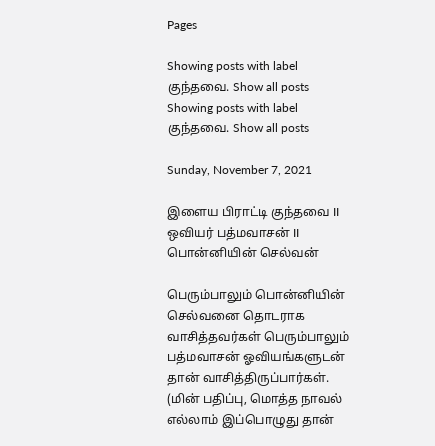Pages

Showing posts with label குந்தவை. Show all posts
Showing posts with label குந்தவை. Show all posts

Sunday, November 7, 2021

இளைய பிராட்டி குந்தவை II ஒவியர் பத்மவாசன் II பொன்னியின் செல்வன்

பெரும்பாலும் பொன்னியின் செல்வனை தொடராக வாசித்தவர்கள் பெரும்பாலும் பத்மவாசன் ஓவியங்களுடன் தான் வாசித்திருப்பார்கள். (மின் பதிப்பு, மொத்த நாவல் எல்லாம் இப்பொழுது தான்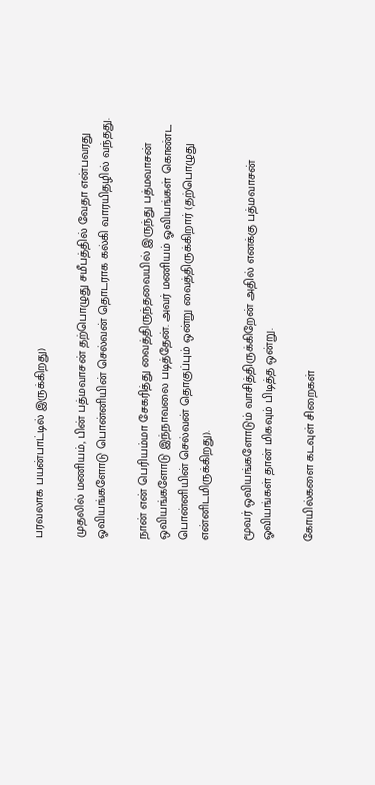பரவலாக பயன்பாட்டில் இருக்கிறது)

முதலில் மணியம், பின் பத்மவாசன் தற்பொழுது சமீபத்தில் வேதா என்பவரது ஓவியங்களோடு பொன்னியின் செல்வன் தொடராக கல்கி வாரயிதழில் வந்தது.

நான் என் பெரியம்மா சேகரித்து வைத்திருந்தவையில் இருந்து பத்மவாசன் ஒவியங்களோடு இந்நாவலை படித்தேன். அவர் மணியம் ஓவியங்கள் கொண்ட பொன்னியின் செல்வன் தொகுப்பும் ஒன்று வைத்திருக்கிறார் (தற்பொழுது என்னிடமிருக்கிறது).

மூவர் ஒவியங்களோடும் வாசித்திருக்கிறேன் அதில் எனக்கு பத்மவாசன் ஓவியங்கள் தான் மிகவும் பிடித்த ஒன்று.

கோயில்களை கடவுள் சிறைகள்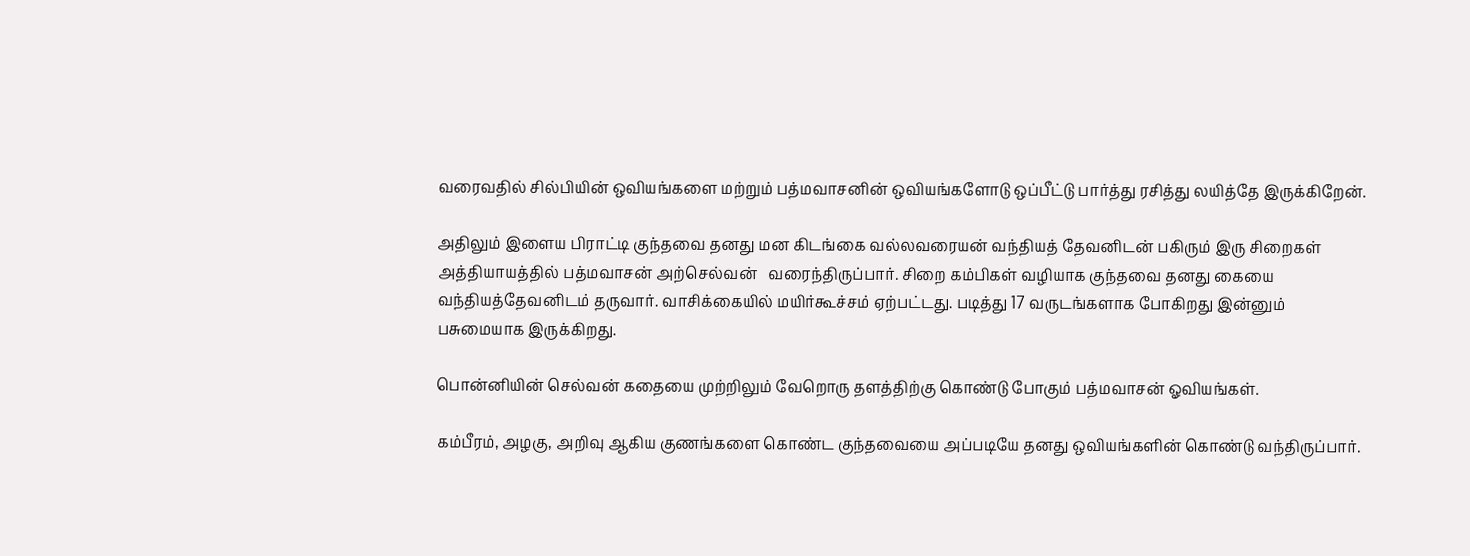வரைவதில் சில்பியின் ஒவியங்களை மற்றும் பத்மவாசனின் ஒவியங்களோடு ஒப்பீட்டு பார்த்து ரசித்து லயித்தே இருக்கிறேன்.

அதிலும் இளைய பிராட்டி குந்தவை தனது மன கிடங்கை வல்லவரையன் வந்தியத் தேவனிடன் பகிரும் இரு சிறைகள் அத்தியாயத்தில் பத்மவாசன் அற்செல்வன்   வரைந்திருப்பார். சிறை கம்பிகள் வழியாக குந்தவை தனது கையை வந்தியத்தேவனிடம் தருவார். வாசிக்கையில் மயிர்கூச்சம் ஏற்பட்டது. படித்து 17 வருடங்களாக போகிறது இன்னும் பசுமையாக இருக்கிறது.

பொன்னியின் செல்வன் கதையை முற்றிலும் வேறொரு தளத்திற்கு கொண்டு போகும் பத்மவாசன் ஓவியங்கள்.

கம்பீரம், அழகு, அறிவு ஆகிய குணங்களை கொண்ட குந்தவையை அப்படியே தனது ஒவியங்களின் கொண்டு வந்திருப்பார்.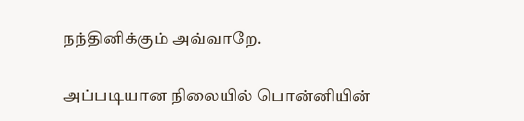நந்தினிக்கும் அவ்வாறே.

அப்படியான நிலையில் பொன்னியின்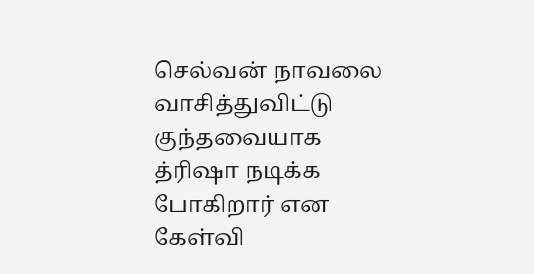செல்வன் நாவலை வாசித்துவிட்டு குந்தவையாக த்ரிஷா நடிக்க போகிறார் என கேள்வி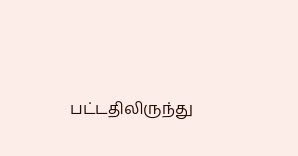பட்டதிலிருந்து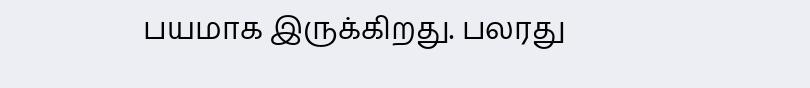பயமாக இருக்கிறது. பலரது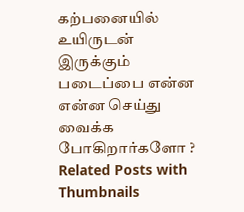கற்பனையில் உயிருடன் இருக்கும் படைப்பை என்ன என்ன செய்து வைக்க போகிறார்களோ ?
Related Posts with Thumbnails